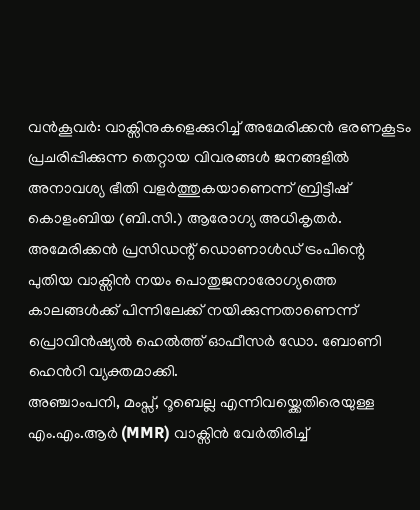വൻകൂവർ: വാക്സിനുകളെക്കുറിച്ച് അമേരിക്കൻ ഭരണകൂടം പ്രചരിപ്പിക്കുന്ന തെറ്റായ വിവരങ്ങൾ ജനങ്ങളിൽ അനാവശ്യ ഭീതി വളർത്തുകയാണെന്ന് ബ്രിട്ടീഷ് കൊളംബിയ (ബി.സി.) ആരോഗ്യ അധികൃതർ. അമേരിക്കൻ പ്രസിഡന്റ് ഡൊണാൾഡ് ട്രംപിന്റെ പുതിയ വാക്സിൻ നയം പൊതുജനാരോഗ്യത്തെ കാലങ്ങൾക്ക് പിന്നിലേക്ക് നയിക്കുന്നതാണെന്ന് പ്രൊവിൻഷ്യൽ ഹെൽത്ത് ഓഫീസർ ഡോ. ബോണി ഹെൻറി വ്യക്തമാക്കി.
അഞ്ചാംപനി, മംപ്സ്, റൂബെല്ല എന്നിവയ്ക്കെതിരെയുള്ള എം.എം.ആർ (MMR) വാക്സിൻ വേർതിരിച്ച്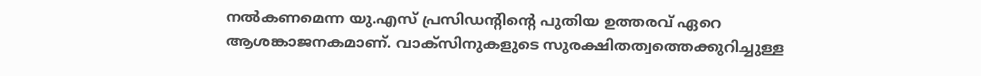നൽകണമെന്ന യു.എസ് പ്രസിഡന്റിന്റെ പുതിയ ഉത്തരവ് ഏറെ ആശങ്കാജനകമാണ്. വാക്സിനുകളുടെ സുരക്ഷിതത്വത്തെക്കുറിച്ചുള്ള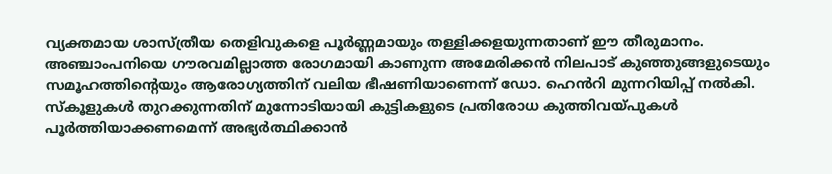വ്യക്തമായ ശാസ്ത്രീയ തെളിവുകളെ പൂർണ്ണമായും തള്ളിക്കളയുന്നതാണ് ഈ തീരുമാനം. അഞ്ചാംപനിയെ ഗൗരവമില്ലാത്ത രോഗമായി കാണുന്ന അമേരിക്കൻ നിലപാട് കുഞ്ഞുങ്ങളുടെയും സമൂഹത്തിന്റെയും ആരോഗ്യത്തിന് വലിയ ഭീഷണിയാണെന്ന് ഡോ. ഹെൻറി മുന്നറിയിപ്പ് നൽകി.
സ്കൂളുകൾ തുറക്കുന്നതിന് മുന്നോടിയായി കുട്ടികളുടെ പ്രതിരോധ കുത്തിവയ്പുകൾ പൂർത്തിയാക്കണമെന്ന് അഭ്യർത്ഥിക്കാൻ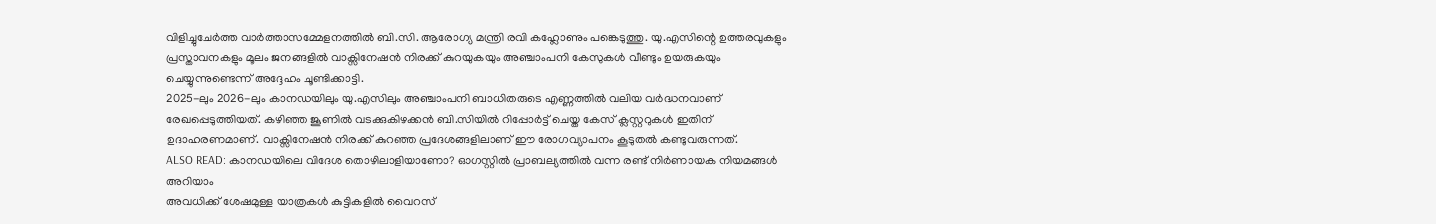വിളിച്ചുചേർത്ത വാർത്താസമ്മേളനത്തിൽ ബി.സി. ആരോഗ്യ മന്ത്രി രവി കഹ്ലോണും പങ്കെടുത്തു. യു.എസിന്റെ ഉത്തരവുകളും പ്രസ്താവനകളും മൂലം ജനങ്ങളിൽ വാക്സിനേഷൻ നിരക്ക് കുറയുകയും അഞ്ചാംപനി കേസുകൾ വീണ്ടും ഉയരുകയും ചെയ്യുന്നുണ്ടെന്ന് അദ്ദേഹം ചൂണ്ടിക്കാട്ടി.
2025-ലും 2026-ലും കാനഡയിലും യു.എസിലും അഞ്ചാംപനി ബാധിതരുടെ എണ്ണത്തിൽ വലിയ വർദ്ധനവാണ് രേഖപ്പെടുത്തിയത്. കഴിഞ്ഞ ജൂണിൽ വടക്കുകിഴക്കൻ ബി.സിയിൽ റിപ്പോർട്ട് ചെയ്ത കേസ് ക്ലസ്റ്ററുകൾ ഇതിന് ഉദാഹരണമാണ്. വാക്സിനേഷൻ നിരക്ക് കുറഞ്ഞ പ്രദേശങ്ങളിലാണ് ഈ രോഗവ്യാപനം കൂടുതൽ കണ്ടുവരുന്നത്.
ALSO READ: കാനഡയിലെ വിദേശ തൊഴിലാളിയാണോ? ഓഗസ്റ്റിൽ പ്രാബല്യത്തിൽ വന്ന രണ്ട് നിർണായക നിയമങ്ങൾ അറിയാം
അവധിക്ക് ശേഷമുള്ള യാത്രകൾ കുട്ടികളിൽ വൈറസ്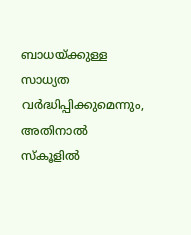ബാധയ്ക്കുള്ള സാധ്യത വർദ്ധിപ്പിക്കുമെന്നും, അതിനാൽ സ്കൂളിൽ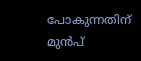പോകുന്നതിന് മുൻപ്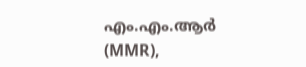എം.എം.ആർ (MMR),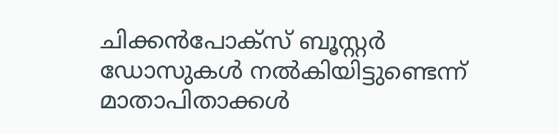ചിക്കൻപോക്സ് ബൂസ്റ്റർ ഡോസുകൾ നൽകിയിട്ടുണ്ടെന്ന് മാതാപിതാക്കൾ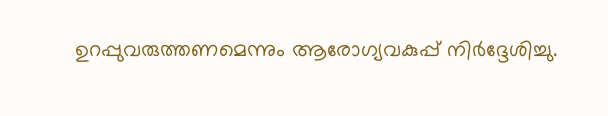ഉറപ്പുവരുത്തണമെന്നും ആരോഗ്യവകുപ്പ് നിർദ്ദേശിച്ചു.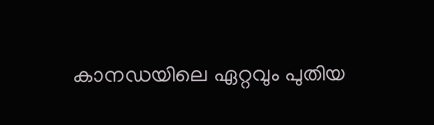കാനഡയിലെ ഏറ്റവും പുതിയ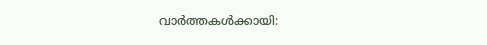വാർത്തകൾക്കായി: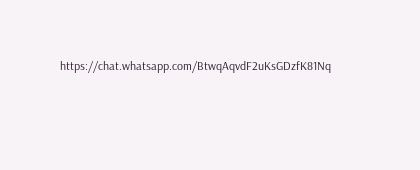https://chat.whatsapp.com/BtwqAqvdF2uKsGDzfK81Nq